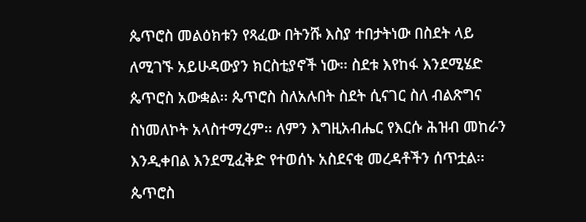ጴጥሮስ መልዕክቱን የጻፈው በትንሹ እስያ ተበታትነው በስደት ላይ ለሚገኙ አይሁዳውያን ክርስቲያኖች ነው፡፡ ስደቱ እየከፋ እንደሚሄድ ጴጥሮስ አውቋል፡፡ ጴጥሮስ ስለአሉበት ስደት ሲናገር ስለ ብልጽግና ስነመለኮት አላስተማረም፡፡ ለምን እግዚአብሔር የእርሱ ሕዝብ መከራን እንዲቀበል እንደሚፈቅድ የተወሰኑ አስደናቂ መረዳቶችን ሰጥቷል፡፡ ጴጥሮስ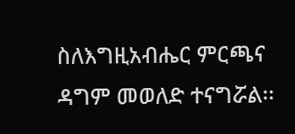ስለእግዚአብሔር ምርጫና ዳግም መወለድ ተናግሯል፡፡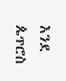እንደ ጴጥሮስ